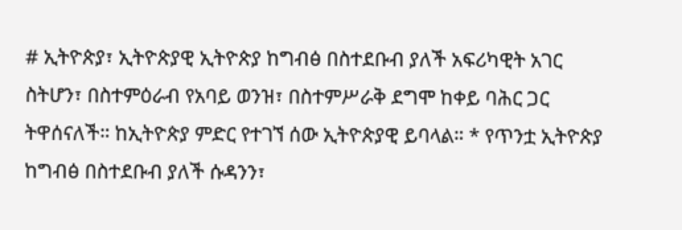# ኢትዮጵያ፣ ኢትዮጵያዊ ኢትዮጵያ ከግብፅ በስተደቡብ ያለች አፍሪካዊት አገር ስትሆን፣ በስተምዕራብ የአባይ ወንዝ፣ በስተምሥራቅ ደግሞ ከቀይ ባሕር ጋር ትዋሰናለች። ከኢትዮጵያ ምድር የተገኘ ሰው ኢትዮጵያዊ ይባላል። * የጥንቷ ኢትዮጵያ ከግብፅ በስተደቡብ ያለች ሱዳንን፣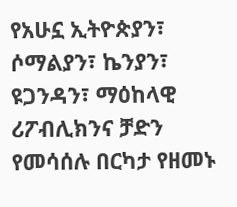የአሁኗ ኢትዮጵያን፣ ሶማልያን፣ ኬንያን፣ ዩጋንዳን፣ ማዕከላዊ ሪፖብሊክንና ቻድን የመሳሰሉ በርካታ የዘመኑ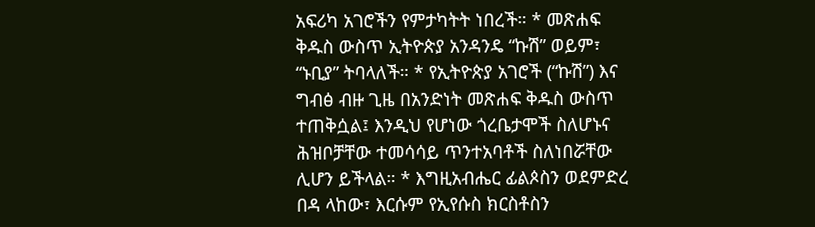አፍሪካ አገሮችን የምታካትት ነበረች። * መጽሐፍ ቅዱስ ውስጥ ኢትዮጵያ አንዳንዴ “ኩሽ” ወይም፣ “ኑቢያ” ትባላለች። * የኢትዮጵያ አገሮች (“ኩሽ”) እና ግብፅ ብዙ ጊዜ በአንድነት መጽሐፍ ቅዱስ ውስጥ ተጠቅሷል፤ እንዲህ የሆነው ጎረቤታሞች ስለሆኑና ሕዝቦቻቸው ተመሳሳይ ጥንተአባቶች ስለነበሯቸው ሊሆን ይችላል። * እግዚአብሔር ፊልጶስን ወደምድረ በዳ ላከው፣ እርሱም የኢየሱስ ክርስቶስን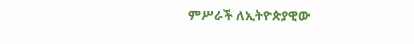ምሥራች ለኢትዮጵያዊው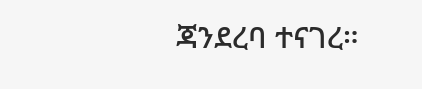ጃንደረባ ተናገረ።